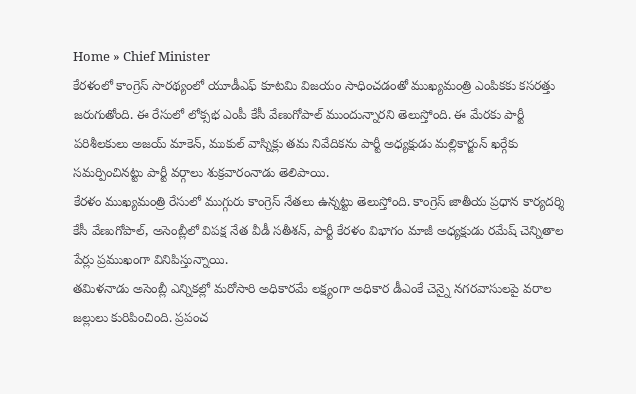Home » Chief Minister
కేరళంలో కాంగ్రెస్ సారథ్యంలో యూడీఎఫ్ కూటమి విజయం సాధించడంతో ముఖ్యమంత్రి ఎంపికకు కసరత్తు జరుగుతోంది. ఈ రేసులో లోక్సభ ఎంపీ కేసీ వేణుగోపాల్ ముందున్నారని తెలుస్తోంది. ఈ మేరకు పార్టీ పరిశీలకులు అజయ్ మాకెన్, ముకుల్ వాస్నిక్లు తమ నివేదికను పార్టీ అధ్యక్షుడు మల్లికార్జున్ ఖర్గేకు సమర్పించినట్టు పార్టీ వర్గాలు శుక్రవారంనాడు తెలిపాయి.
కేరళం ముఖ్యమంత్రి రేసులో ముగ్గురు కాంగ్రెస్ నేతలు ఉన్నట్టు తెలుస్తోంది. కాంగ్రెస్ జాతీయ ప్రధాన కార్యదర్శి కేసీ వేణుగోపాల్, అసెంబ్లీలో విపక్ష నేత వీడీ సతీశన్, పార్టీ కేరళం విభాగం మాజీ అధ్యక్షుడు రమేష్ చెన్నితాల పేర్లు ప్రముఖంగా వినిపిస్తున్నాయి.
తమిళనాడు అసెంబ్లీ ఎన్నికల్లో మరోసారి అధికారమే లక్ష్యంగా అధికార డీఎంకే చెన్నై నగరవాసులపై వరాల జల్లులు కురిపించింది. ప్రపంచ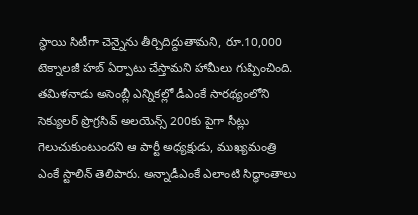స్థాయి సిటీగా చెన్నైను తీర్చిదిద్దుతామని, రూ.10,000 టెక్నాలజీ హబ్ ఏర్పాటు చేస్తామని హామీలు గుప్పించింది.
తమిళనాడు అసెంబ్లీ ఎన్నికల్లో డీఎంకే సారథ్యంలోని సెక్యులర్ ప్రొగ్రసివ్ అలయెన్స్ 200కు పైగా సీట్లు గెలుచుకుంటుందని ఆ పార్టీ అధ్యక్షుడు, ముఖ్యమంత్రి ఎంకే స్టాలిన్ తెలిపారు. అన్నాడీఎంకే ఎలాంటి సిద్ధాంతాలు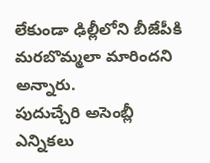లేకుండా ఢిల్లీలోని బీజేపీకి మరబొమ్మలా మారిందని అన్నారు.
పుదుచ్చేరి అసెంబ్లీ ఎన్నికలు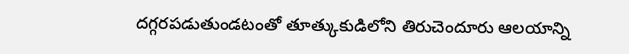దగ్గరపడుతుండటంతో తూత్కుకుడిలోని తిరుచెందూరు ఆలయాన్ని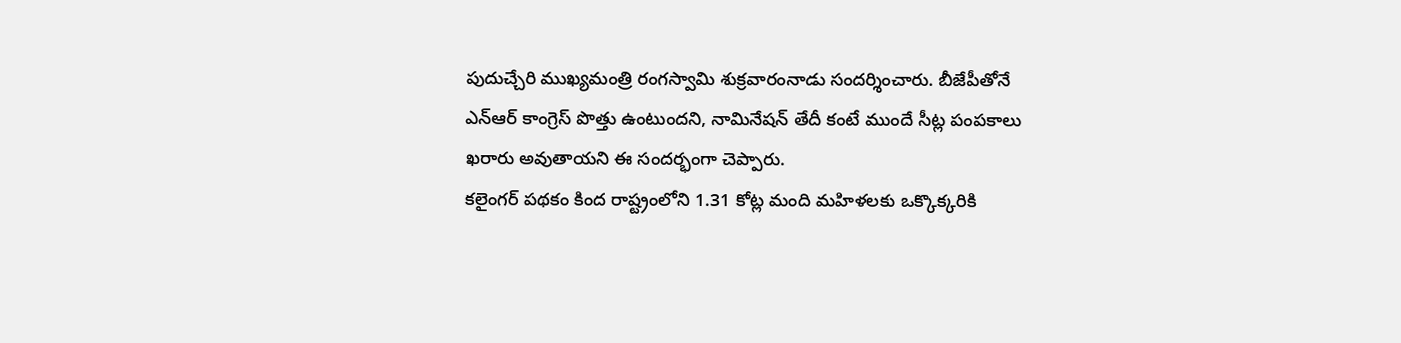పుదుచ్చేరి ముఖ్యమంత్రి రంగస్వామి శుక్రవారంనాడు సందర్శించారు. బీజేపీతోనే ఎన్ఆర్ కాంగ్రెస్ పొత్తు ఉంటుందని, నామినేషన్ తేదీ కంటే ముందే సీట్ల పంపకాలు ఖరారు అవుతాయని ఈ సందర్భంగా చెప్పారు.
కలైంగర్ పథకం కింద రాష్ట్రంలోని 1.31 కోట్ల మంది మహిళలకు ఒక్కొక్కరికి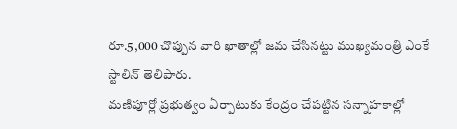రూ.5,000 చొప్పున వారి ఖాతాల్లో జమ చేసినట్టు ముఖ్యమంత్రి ఎంకే స్టాలిన్ తెలిపారు.
మణిపూర్లో ప్రభుత్వం ఏర్పాటుకు కేంద్రం చేపట్టిన సన్నాహకాల్లో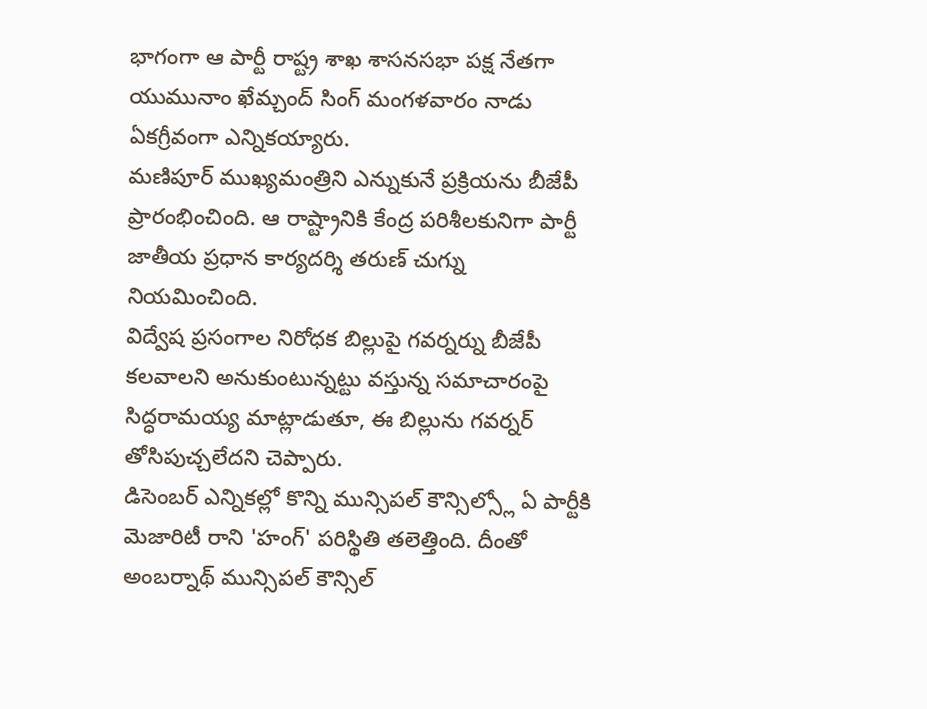భాగంగా ఆ పార్టీ రాష్ట్ర శాఖ శాసనసభా పక్ష నేతగా యుమునాం ఖేమ్చంద్ సింగ్ మంగళవారం నాడు ఏకగ్రీవంగా ఎన్నికయ్యారు.
మణిపూర్ ముఖ్యమంత్రిని ఎన్నుకునే ప్రక్రియను బీజేపీ ప్రారంభించింది. ఆ రాష్ట్రానికి కేంద్ర పరిశీలకునిగా పార్టీ జాతీయ ప్రధాన కార్యదర్శి తరుణ్ చుగ్ను నియమించింది.
విద్వేష ప్రసంగాల నిరోధక బిల్లుపై గవర్నర్ను బీజేపీ కలవాలని అనుకుంటున్నట్టు వస్తున్న సమాచారంపై సిద్ధరామయ్య మాట్లాడుతూ, ఈ బిల్లును గవర్నర్ తోసిపుచ్చలేదని చెప్పారు.
డిసెంబర్ ఎన్నికల్లో కొన్ని మున్సిపల్ కౌన్సిల్స్లో ఏ పార్టీకి మెజారిటీ రాని 'హంగ్' పరిస్థితి తలెత్తింది. దీంతో అంబర్నాథ్ మున్సిపల్ కౌన్సిల్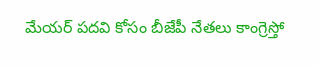మేయర్ పదవి కోసం బీజేపీ నేతలు కాంగ్రెస్తో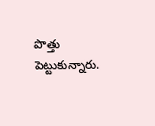పొత్తు పెట్టుకున్నారు.